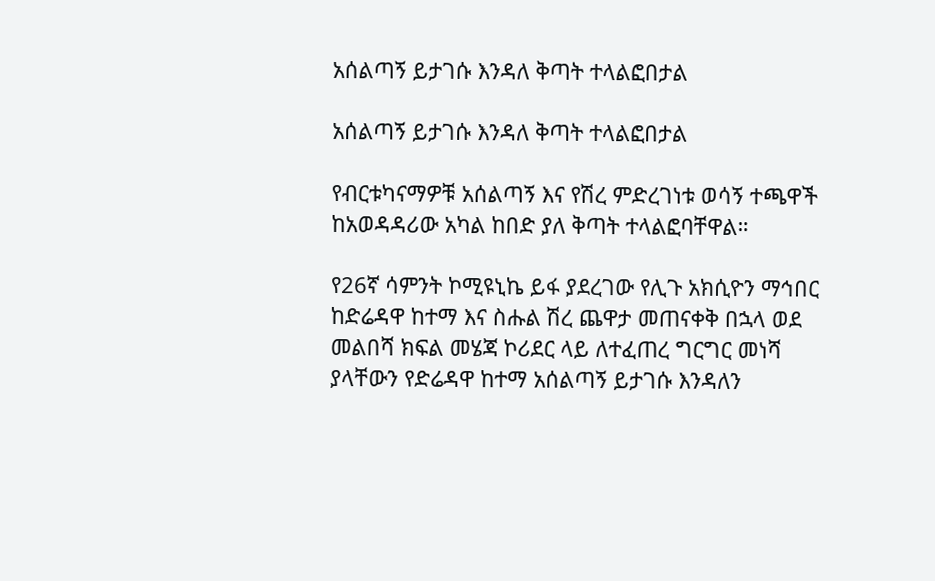አሰልጣኝ ይታገሱ እንዳለ ቅጣት ተላልፎበታል

አሰልጣኝ ይታገሱ እንዳለ ቅጣት ተላልፎበታል

የብርቱካናማዎቹ አሰልጣኝ እና የሽረ ምድረገነቱ ወሳኝ ተጫዋች ከአወዳዳሪው አካል ከበድ ያለ ቅጣት ተላልፎባቸዋል።

የ26ኛ ሳምንት ኮሚዩኒኬ ይፋ ያደረገው የሊጉ አክሲዮን ማኅበር ከድሬዳዋ ከተማ እና ስሑል ሽረ ጨዋታ መጠናቀቅ በኋላ ወደ መልበሻ ክፍል መሄጃ ኮሪደር ላይ ለተፈጠረ ግርግር መነሻ ያላቸውን የድሬዳዋ ከተማ አሰልጣኝ ይታገሱ እንዳለን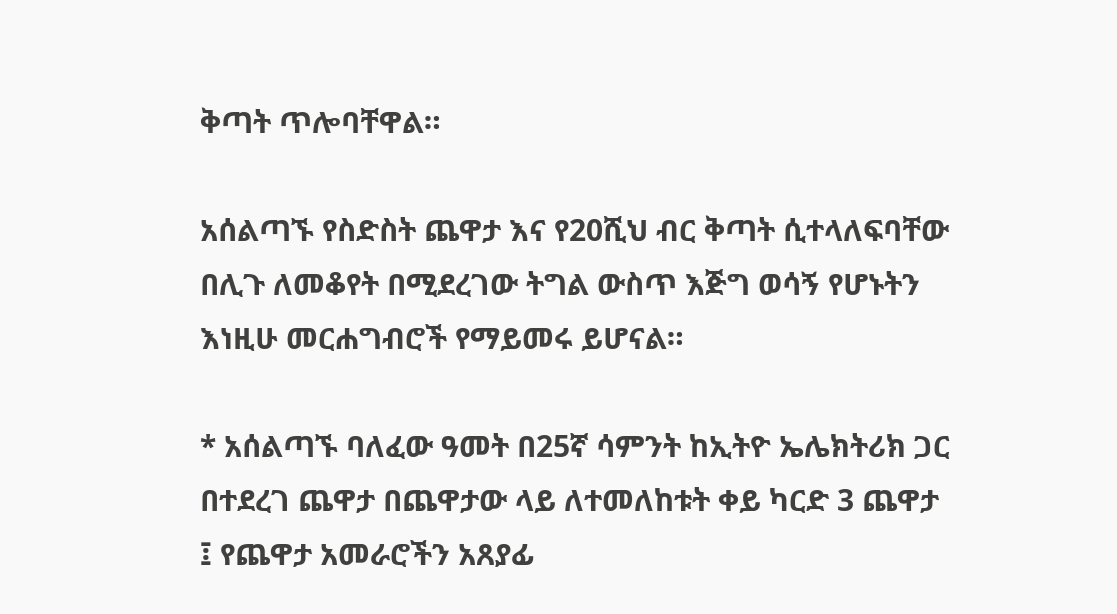ቅጣት ጥሎባቸዋል።

አሰልጣኙ የስድስት ጨዋታ እና የ20ሺህ ብር ቅጣት ሲተላለፍባቸው በሊጉ ለመቆየት በሚደረገው ትግል ውስጥ እጅግ ወሳኝ የሆኑትን እነዚሁ መርሐግብሮች የማይመሩ ይሆናል።

* አሰልጣኙ ባለፈው ዓመት በ25ኛ ሳምንት ከኢትዮ ኤሌክትሪክ ጋር በተደረገ ጨዋታ በጨዋታው ላይ ለተመለከቱት ቀይ ካርድ 3 ጨዋታ ፤ የጨዋታ አመራሮችን አጸያፊ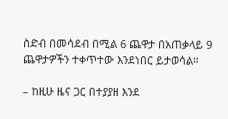ስድብ በመሳደብ በሚል 6 ጨዋታ በአጠቃላይ 9 ጨዋታዎችን ተቀጥተው እንደነበር ይታወሳል።

– ከዚሁ ዜና ጋር በተያያዘ እንደ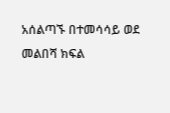አሰልጣኙ በተመሳሳይ ወደ መልበሻ ክፍል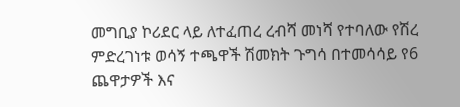መግቢያ ኮሪደር ላይ ለተፈጠረ ረብሻ መነሻ የተባለው የሽረ ምድረገነቱ ወሳኝ ተጫዋች ሽመክት ጉግሳ በተመሳሳይ የ6 ጨዋታዎች እና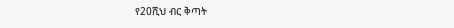የ20ሺህ ብር ቅጣት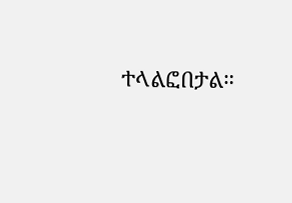ተላልፎበታል።